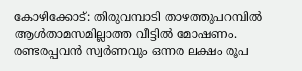കോഴിക്കോട്: തിരുവമ്പാടി താഴത്തുപറമ്പിൽ ആൾതാമസമില്ലാത്ത വീട്ടിൽ മോഷണം. രണ്ടരപ്പവൻ സ്വർണവും ഒന്നര ലക്ഷം രൂപ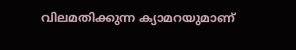വിലമതിക്കുന്ന ക്യാമറയുമാണ്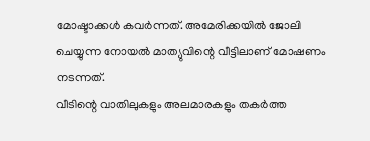മോഷ്ടാക്കൾ കവർന്നത്. അമേരിക്കയിൽ ജോലി ചെയ്യുന്ന നോയൽ മാത്യുവിന്റെ വീട്ടിലാണ് മോഷണം നടന്നത്.
വീടിന്റെ വാതിലുകളും അലമാരകളും തകർത്ത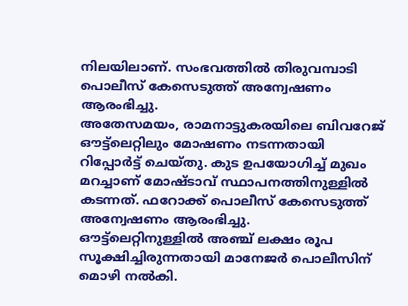നിലയിലാണ്. സംഭവത്തിൽ തിരുവമ്പാടി പൊലീസ് കേസെടുത്ത് അന്വേഷണം ആരംഭിച്ചു.
അതേസമയം, രാമനാട്ടുകരയിലെ ബിവറേജ് ഔട്ട്ലെറ്റിലും മോഷണം നടന്നതായി റിപ്പോർട്ട് ചെയ്തു. കുട ഉപയോഗിച്ച് മുഖം മറച്ചാണ് മോഷ്ടാവ് സ്ഥാപനത്തിനുള്ളിൽ കടന്നത്. ഫറോക്ക് പൊലീസ് കേസെടുത്ത് അന്വേഷണം ആരംഭിച്ചു.
ഔട്ട്ലെറ്റിനുള്ളിൽ അഞ്ച് ലക്ഷം രൂപ സൂക്ഷിച്ചിരുന്നതായി മാനേജർ പൊലീസിന് മൊഴി നൽകി.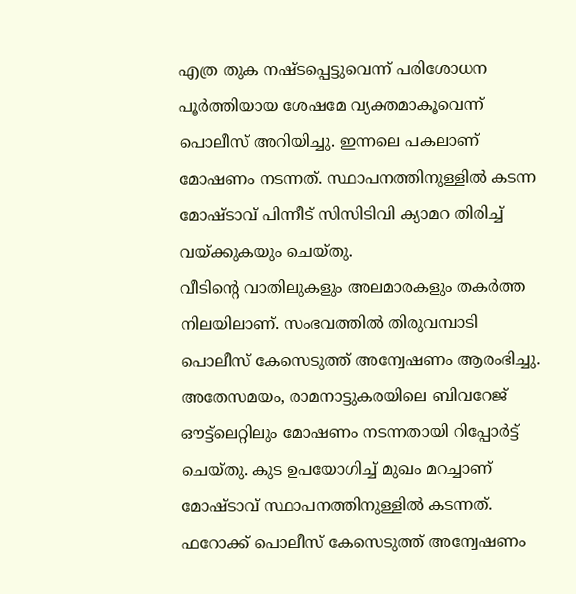എത്ര തുക നഷ്ടപ്പെട്ടുവെന്ന് പരിശോധന പൂർത്തിയായ ശേഷമേ വ്യക്തമാകൂവെന്ന് പൊലീസ് അറിയിച്ചു. ഇന്നലെ പകലാണ് മോഷണം നടന്നത്. സ്ഥാപനത്തിനുള്ളിൽ കടന്ന മോഷ്ടാവ് പിന്നീട് സിസിടിവി ക്യാമറ തിരിച്ച് വയ്ക്കുകയും ചെയ്തു.
വീടിന്റെ വാതിലുകളും അലമാരകളും തകർത്ത നിലയിലാണ്. സംഭവത്തിൽ തിരുവമ്പാടി പൊലീസ് കേസെടുത്ത് അന്വേഷണം ആരംഭിച്ചു.
അതേസമയം, രാമനാട്ടുകരയിലെ ബിവറേജ് ഔട്ട്ലെറ്റിലും മോഷണം നടന്നതായി റിപ്പോർട്ട് ചെയ്തു. കുട ഉപയോഗിച്ച് മുഖം മറച്ചാണ് മോഷ്ടാവ് സ്ഥാപനത്തിനുള്ളിൽ കടന്നത്. ഫറോക്ക് പൊലീസ് കേസെടുത്ത് അന്വേഷണം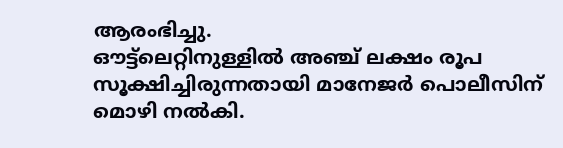ആരംഭിച്ചു.
ഔട്ട്ലെറ്റിനുള്ളിൽ അഞ്ച് ലക്ഷം രൂപ സൂക്ഷിച്ചിരുന്നതായി മാനേജർ പൊലീസിന് മൊഴി നൽകി.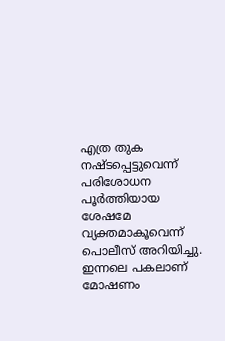എത്ര തുക നഷ്ടപ്പെട്ടുവെന്ന് പരിശോധന പൂർത്തിയായ ശേഷമേ വ്യക്തമാകൂവെന്ന് പൊലീസ് അറിയിച്ചു. ഇന്നലെ പകലാണ് മോഷണം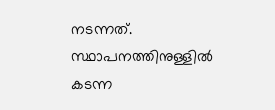നടന്നത്. സ്ഥാപനത്തിനുള്ളിൽ കടന്ന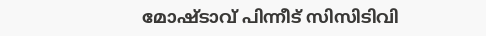മോഷ്ടാവ് പിന്നീട് സിസിടിവി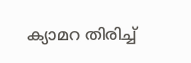ക്യാമറ തിരിച്ച്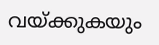വയ്ക്കുകയും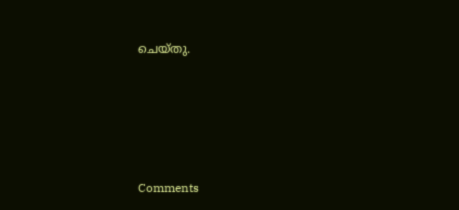ചെയ്തു.







Comments